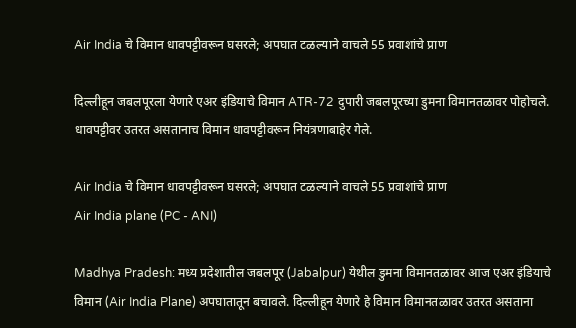Air India चे विमान धावपट्टीवरून घसरले; अपघात टळल्याने वाचले 55 प्रवाशांचे प्राण

दिल्लीहून जबलपूरला येणारे एअर इंडियाचे विमान ATR-72 दुपारी जबलपूरच्या डुमना विमानतळावर पोहोचले. धावपट्टीवर उतरत असतानाच विमान धावपट्टीवरून नियंत्रणाबाहेर गेले.

Air India चे विमान धावपट्टीवरून घसरले; अपघात टळल्याने वाचले 55 प्रवाशांचे प्राण
Air India plane (PC - ANI)

Madhya Pradesh: मध्य प्रदेशातील जबलपूर (Jabalpur) येथील डुमना विमानतळावर आज एअर इंडियाचे विमान (Air India Plane) अपघातातून बचावले. दिल्लीहून येणारे हे विमान विमानतळावर उतरत असताना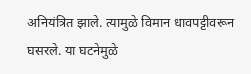अनियंत्रित झाले. त्यामुळे विमान धावपट्टीवरून घसरले. या घटनेमुळे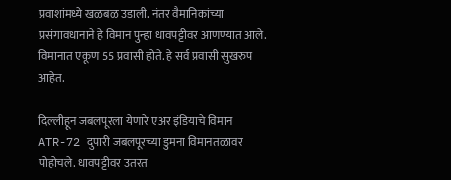प्रवाशांमध्ये खळबळ उडाली. नंतर वैमानिकांच्या प्रसंगावधानाने हे विमान पुन्हा धावपट्टीवर आणण्यात आले. विमानात एकूण 55 प्रवासी होते. हे सर्व प्रवासी सुखरुप आहेत.

दिल्लीहून जबलपूरला येणारे एअर इंडियाचे विमान ATR-72 दुपारी जबलपूरच्या डुमना विमानतळावर पोहोचले. धावपट्टीवर उतरत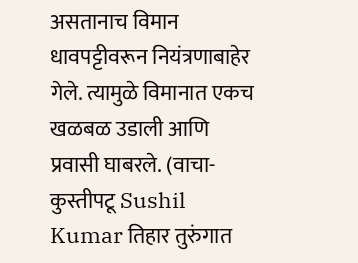असतानाच विमान धावपट्टीवरून नियंत्रणाबाहेर गेले. त्यामुळे विमानात एकच खळबळ उडाली आणि प्रवासी घाबरले. (वाचा- कुस्तीपटू Sushil Kumar तिहार तुरुंगात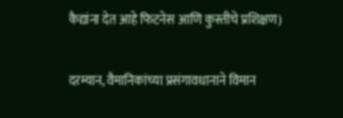कैद्यांना देत आहे फिटनेस आणि कुस्तीचे प्रशिक्षण)

दरम्यान, वैमानिकांच्या प्रसंगावधानाने विमान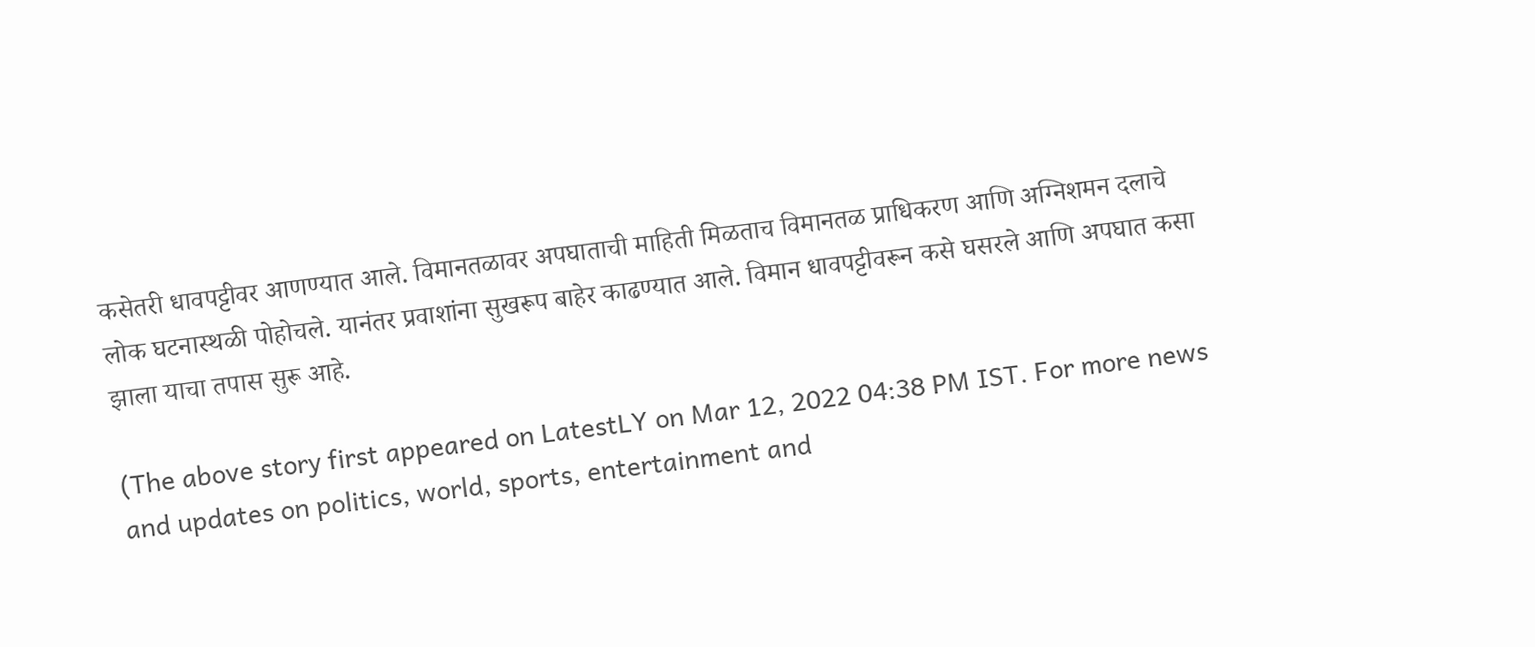कसेतरी धावपट्टीवर आणण्यात आले. विमानतळावर अपघाताची माहिती मिळताच विमानतळ प्राधिकरण आणि अग्निशमन दलाचे लोक घटनास्थळी पोहोचले. यानंतर प्रवाशांना सुखरूप बाहेर काढण्यात आले. विमान धावपट्टीवरून कसे घसरले आणि अपघात कसा झाला याचा तपास सुरू आहे.

(The above story first appeared on LatestLY on Mar 12, 2022 04:38 PM IST. For more news and updates on politics, world, sports, entertainment and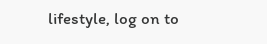lifestyle, log on to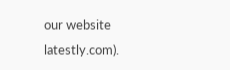our website latestly.com).